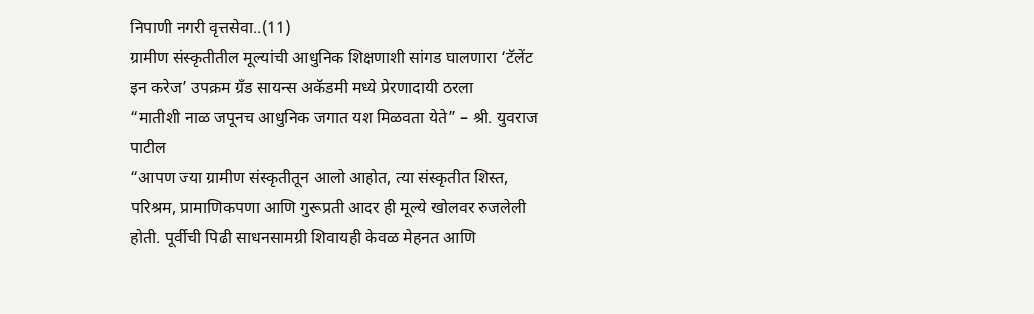निपाणी नगरी वृत्तसेवा..(11)
ग्रामीण संस्कृतीतील मूल्यांची आधुनिक शिक्षणाशी सांगड घालणारा ‘टॅलेंट इन करेज’ उपक्रम ग्रँड सायन्स अकॅडमी मध्ये प्रेरणादायी ठरला
“मातीशी नाळ जपूनच आधुनिक जगात यश मिळवता येते” – श्री. युवराज पाटील
“आपण ज्या ग्रामीण संस्कृतीतून आलो आहोत, त्या संस्कृतीत शिस्त, परिश्रम, प्रामाणिकपणा आणि गुरूप्रती आदर ही मूल्ये खोलवर रुजलेली होती. पूर्वीची पिढी साधनसामग्री शिवायही केवळ मेहनत आणि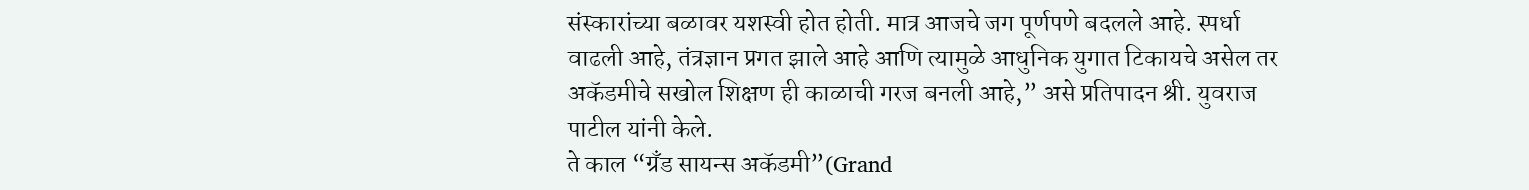संस्कारांच्या बळावर यशस्वी होत होती. मात्र आजचे जग पूर्णपणे बदलले आहे. स्पर्धा वाढली आहे, तंत्रज्ञान प्रगत झाले आहे आणि त्यामुळे आधुनिक युगात टिकायचे असेल तर अकॅडमीचे सखोल शिक्षण ही काळाची गरज बनली आहे,” असे प्रतिपादन श्री. युवराज पाटील यांनी केले.
ते काल “ग्रँड सायन्स अकॅडमी”(Grand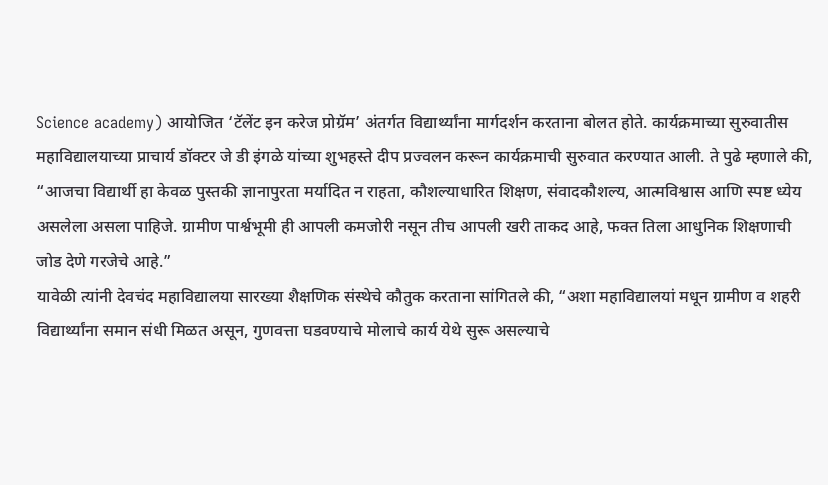Science academy) आयोजित ‘टॅलेंट इन करेज प्रोग्रॅम’ अंतर्गत विद्यार्थ्यांना मार्गदर्शन करताना बोलत होते. कार्यक्रमाच्या सुरुवातीस महाविद्यालयाच्या प्राचार्य डॉक्टर जे डी इंगळे यांच्या शुभहस्ते दीप प्रज्वलन करून कार्यक्रमाची सुरुवात करण्यात आली. ते पुढे म्हणाले की, “आजचा विद्यार्थी हा केवळ पुस्तकी ज्ञानापुरता मर्यादित न राहता, कौशल्याधारित शिक्षण, संवादकौशल्य, आत्मविश्वास आणि स्पष्ट ध्येय असलेला असला पाहिजे. ग्रामीण पार्श्वभूमी ही आपली कमजोरी नसून तीच आपली खरी ताकद आहे, फक्त तिला आधुनिक शिक्षणाची जोड देणे गरजेचे आहे.”
यावेळी त्यांनी देवचंद महाविद्यालया सारख्या शैक्षणिक संस्थेचे कौतुक करताना सांगितले की, “अशा महाविद्यालयां मधून ग्रामीण व शहरी विद्यार्थ्यांना समान संधी मिळत असून, गुणवत्ता घडवण्याचे मोलाचे कार्य येथे सुरू असल्याचे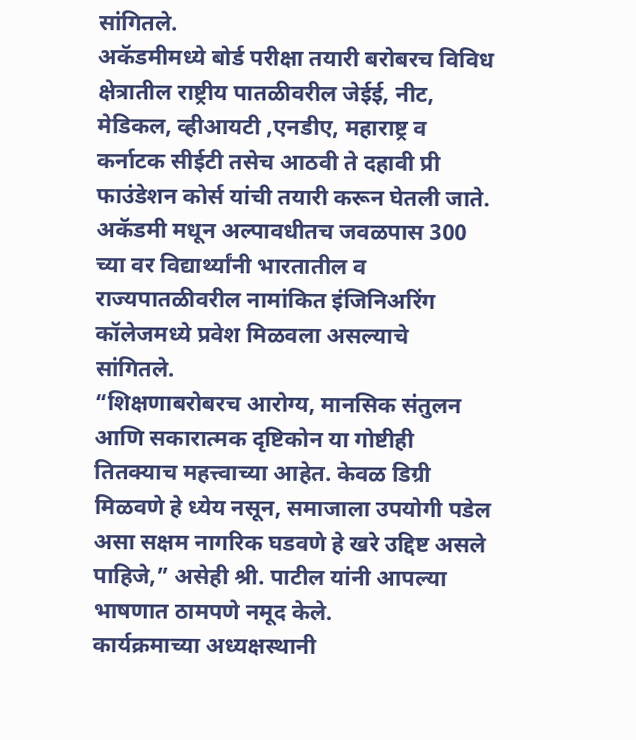सांगितले.
अकॅडमीमध्ये बोर्ड परीक्षा तयारी बरोबरच विविध क्षेत्रातील राष्ट्रीय पातळीवरील जेईई, नीट, मेडिकल, व्हीआयटी ,एनडीए, महाराष्ट्र व कर्नाटक सीईटी तसेच आठवी ते दहावी प्री फाउंडेशन कोर्स यांची तयारी करून घेतली जाते. अकॅडमी मधून अल्पावधीतच जवळपास 300 च्या वर विद्यार्थ्यांनी भारतातील व राज्यपातळीवरील नामांकित इंजिनिअरिंग कॉलेजमध्ये प्रवेश मिळवला असल्याचे सांगितले.
“शिक्षणाबरोबरच आरोग्य, मानसिक संतुलन आणि सकारात्मक दृष्टिकोन या गोष्टीही तितक्याच महत्त्वाच्या आहेत. केवळ डिग्री मिळवणे हे ध्येय नसून, समाजाला उपयोगी पडेल असा सक्षम नागरिक घडवणे हे खरे उद्दिष्ट असले पाहिजे,” असेही श्री. पाटील यांनी आपल्या भाषणात ठामपणे नमूद केले.
कार्यक्रमाच्या अध्यक्षस्थानी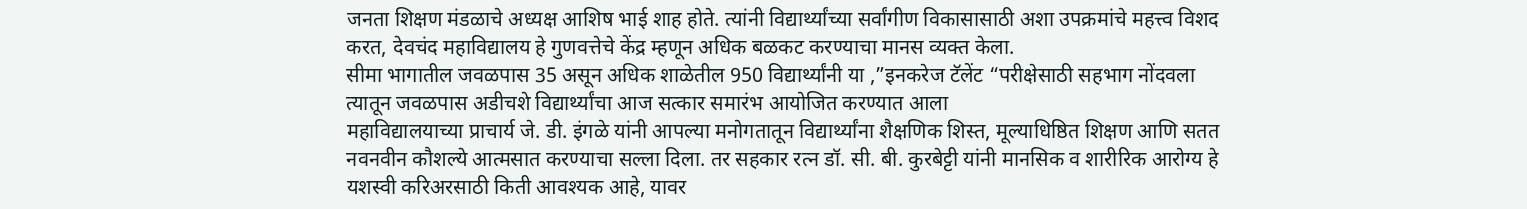जनता शिक्षण मंडळाचे अध्यक्ष आशिष भाई शाह होते. त्यांनी विद्यार्थ्यांच्या सर्वांगीण विकासासाठी अशा उपक्रमांचे महत्त्व विशद करत, देवचंद महाविद्यालय हे गुणवत्तेचे केंद्र म्हणून अधिक बळकट करण्याचा मानस व्यक्त केला.
सीमा भागातील जवळपास 35 असून अधिक शाळेतील 950 विद्यार्थ्यांनी या ,”इनकरेज टॅलेंट “परीक्षेसाठी सहभाग नोंदवला त्यातून जवळपास अडीचशे विद्यार्थ्यांचा आज सत्कार समारंभ आयोजित करण्यात आला
महाविद्यालयाच्या प्राचार्य जे. डी. इंगळे यांनी आपल्या मनोगतातून विद्यार्थ्यांना शैक्षणिक शिस्त, मूल्याधिष्ठित शिक्षण आणि सतत नवनवीन कौशल्ये आत्मसात करण्याचा सल्ला दिला. तर सहकार रत्न डॉ. सी. बी. कुरबेट्टी यांनी मानसिक व शारीरिक आरोग्य हे यशस्वी करिअरसाठी किती आवश्यक आहे, यावर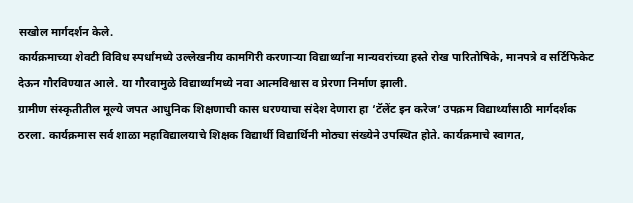सखोल मार्गदर्शन केले.
कार्यक्रमाच्या शेवटी विविध स्पर्धांमध्ये उल्लेखनीय कामगिरी करणाऱ्या विद्यार्थ्यांना मान्यवरांच्या हस्ते रोख पारितोषिके, मानपत्रे व सर्टिफिकेट देऊन गौरविण्यात आले. या गौरवामुळे विद्यार्थ्यांमध्ये नवा आत्मविश्वास व प्रेरणा निर्माण झाली.
ग्रामीण संस्कृतीतील मूल्ये जपत आधुनिक शिक्षणाची कास धरण्याचा संदेश देणारा हा ‘टॅलेंट इन करेज’ उपक्रम विद्यार्थ्यांसाठी मार्गदर्शक ठरला. कार्यक्रमास सर्व शाळा महाविद्यालयाचे शिक्षक विद्यार्थी विद्यार्थिनी मोठ्या संख्येने उपस्थित होते. कार्यक्रमाचे स्वागत,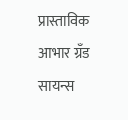प्रास्ताविक आभार ग्रँड सायन्स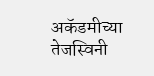अकॅडमीच्या तेजस्विनी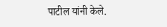पाटील यांनी केले.